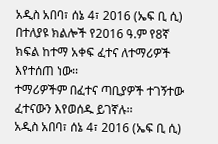አዲስ አበባ፣ ሰኔ 4፣ 2016 (ኤፍ ቢ ሲ) በተለያዩ ክልሎች የ2016 ዓ.ም የ8ኛ ክፍል ከተማ አቀፍ ፈተና ለተማሪዎች እየተሰጠ ነው፡፡
ተማሪዎችም በፈተና ጣቢያዎች ተገኝተው ፈተናውን እየወሰዱ ይገኛሉ፡፡
አዲስ አበባ፣ ሰኔ 4፣ 2016 (ኤፍ ቢ ሲ)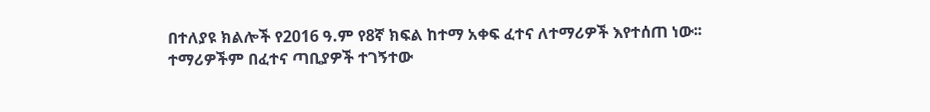በተለያዩ ክልሎች የ2016 ዓ.ም የ8ኛ ክፍል ከተማ አቀፍ ፈተና ለተማሪዎች እየተሰጠ ነው፡፡
ተማሪዎችም በፈተና ጣቢያዎች ተገኝተው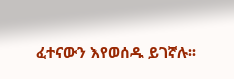ፈተናውን እየወሰዱ ይገኛሉ፡፡